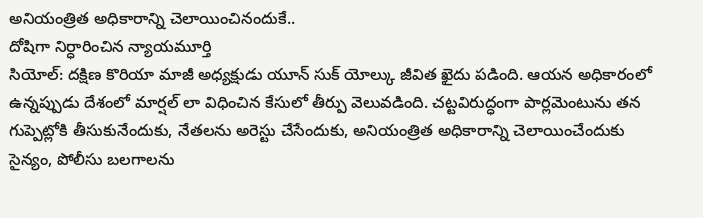అనియంత్రిత అధికారాన్ని చెలాయించినందుకే..
దోషిగా నిర్ధారించిన న్యాయమూర్తి
సియోల్: దక్షిణ కొరియా మాజీ అధ్యక్షుడు యూన్ సుక్ యోల్కు జీవిత ఖైదు పడింది. ఆయన అధికారంలో ఉన్నప్పుడు దేశంలో మార్షల్ లా విధించిన కేసులో తీర్పు వెలువడింది. చట్టవిరుద్ధంగా పార్లమెంటును తన గుప్పెట్లోకి తీసుకునేందుకు, నేతలను అరెస్టు చేసేందుకు, అనియంత్రిత అధికారాన్ని చెలాయించేందుకు సైన్యం, పోలీసు బలగాలను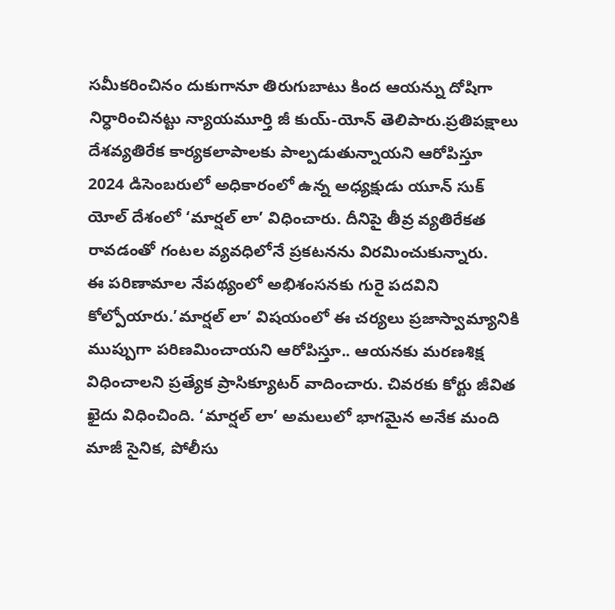సమీకరించినం దుకుగానూ తిరుగుబాటు కింద ఆయన్ను దోషిగా నిర్ధారించినట్టు న్యాయమూర్తి జీ కుయ్-యోన్ తెలిపారు.ప్రతిపక్షాలు దేశవ్యతిరేక కార్యకలాపాలకు పాల్పడుతున్నాయని ఆరోపిస్తూ 2024 డిసెంబరులో అధికారంలో ఉన్న అధ్యక్షుడు యూన్ సుక్ యోల్ దేశంలో ‘మార్షల్ లా’ విధించారు. దీనిపై తీవ్ర వ్యతిరేకత రావడంతో గంటల వ్యవధిలోనే ప్రకటనను విరమించుకున్నారు.
ఈ పరిణామాల నేపథ్యంలో అభిశంసనకు గురై పదవిని కోల్పోయారు.’మార్షల్ లా’ విషయంలో ఈ చర్యలు ప్రజాస్వామ్యానికి ముప్పుగా పరిణమించాయని ఆరోపిస్తూ.. ఆయనకు మరణశిక్ష విధించాలని ప్రత్యేక ప్రాసిక్యూటర్ వాదించారు. చివరకు కోర్టు జీవిత ఖైదు విధించింది. ‘మార్షల్ లా’ అమలులో భాగమైన అనేక మంది మాజీ సైనిక, పోలీసు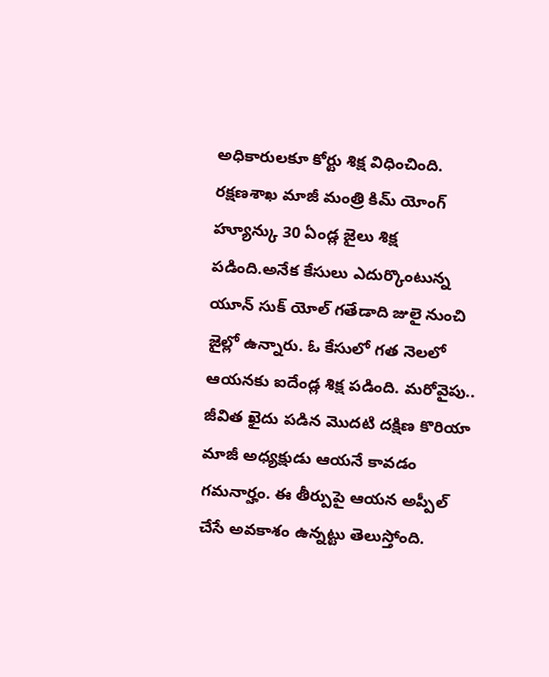అధికారులకూ కోర్టు శిక్ష విధించింది. రక్షణశాఖ మాజీ మంత్రి కిమ్ యోంగ్ హ్యూన్కు 30 ఏండ్ల జైలు శిక్ష పడింది.అనేక కేసులు ఎదుర్కొంటున్న యూన్ సుక్ యోల్ గతేడాది జులై నుంచి జైల్లో ఉన్నారు. ఓ కేసులో గత నెలలో ఆయనకు ఐదేండ్ల శిక్ష పడింది. మరోవైపు.. జీవిత ఖైదు పడిన మొదటి దక్షిణ కొరియా మాజీ అధ్యక్షుడు ఆయనే కావడం గమనార్హం. ఈ తీర్పుపై ఆయన అప్పీల్ చేసే అవకాశం ఉన్నట్టు తెలుస్తోంది.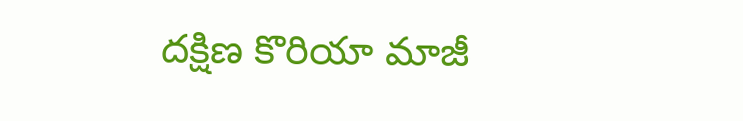దక్షిణ కొరియా మాజీ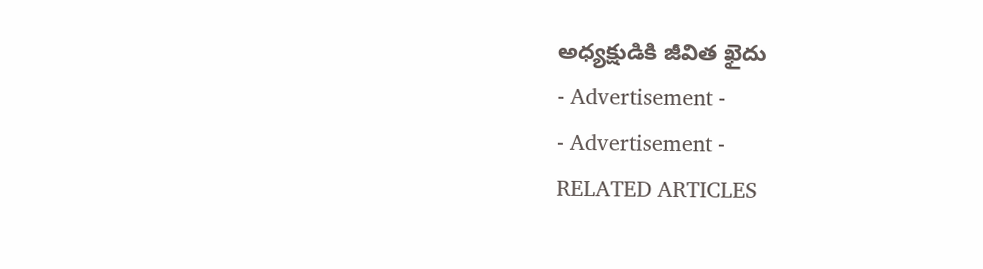అధ్యక్షుడికి జీవిత ఖైదు
- Advertisement -
- Advertisement -
RELATED ARTICLES